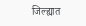जिल्ह्यात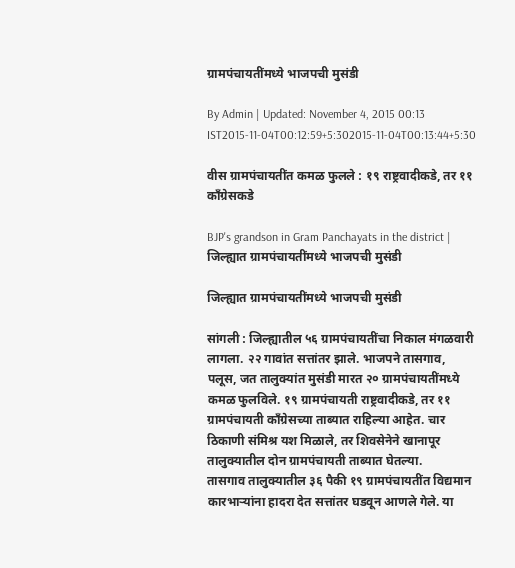ग्रामपंचायतींमध्ये भाजपची मुसंडी

By Admin | Updated: November 4, 2015 00:13 IST2015-11-04T00:12:59+5:302015-11-04T00:13:44+5:30

वीस ग्रामपंचायतींत कमळ फुलले : १९ राष्ट्रवादीकडे, तर ११ काँग्रेसकडे

BJP's grandson in Gram Panchayats in the district | जिल्ह्यात ग्रामपंचायतींमध्ये भाजपची मुसंडी

जिल्ह्यात ग्रामपंचायतींमध्ये भाजपची मुसंडी

सांगली : जिल्ह्यातील ५६ ग्रामपंचायतींचा निकाल मंगळवारी लागला. २२ गावांत सत्तांतर झाले. भाजपने तासगाव, पलूस, जत तालुक्यांत मुसंडी मारत २० ग्रामपंचायतींमध्ये कमळ फुलविले. १९ ग्रामपंचायती राष्ट्रवादीकडे, तर ११ ग्रामपंचायती काँग्रेसच्या ताब्यात राहिल्या आहेत. चार ठिकाणी संमिश्र यश मिळाले, तर शिवसेनेने खानापूर तालुक्यातील दोन ग्रामपंचायती ताब्यात घेतल्या.
तासगाव तालुक्यातील ३६ पैकी १९ ग्रामपंचायतींत विद्यमान कारभाऱ्यांना हादरा देत सत्तांतर घडवून आणले गेले. या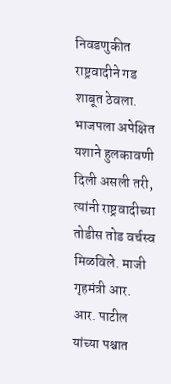निवडणुकीत राष्ट्रवादीने गड शाबूत ठेवला. भाजपला अपेक्षित यशाने हुलकावणी दिली असली तरी, त्यांनी राष्ट्रवादीच्या तोडीस तोड वर्चस्व मिळविले. माजी गृहमंत्री आर. आर. पाटील यांच्या पश्चात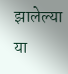झालेल्या या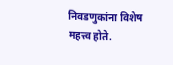निवडणुकांना विशेष महत्त्व होते.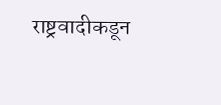राष्ट्रवादीकडून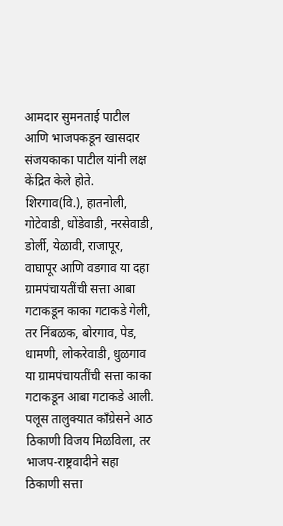आमदार सुमनताई पाटील आणि भाजपकडून खासदार संजयकाका पाटील यांनी लक्ष केंद्रित केले होते. शिरगाव(वि.), हातनोली, गोटेवाडी, धोंडेवाडी, नरसेवाडी, डोर्ली, येळावी, राजापूर, वाघापूर आणि वडगाव या दहा ग्रामपंचायतींची सत्ता आबा गटाकडून काका गटाकडे गेली, तर निंबळक, बोरगाव, पेड, धामणी, लोकरेवाडी, धुळगाव या ग्रामपंचायतींची सत्ता काका गटाकडून आबा गटाकडे आली.
पलूस तालुक्यात काँग्रेसने आठ ठिकाणी विजय मिळविला, तर भाजप-राष्ट्रवादीने सहा ठिकाणी सत्ता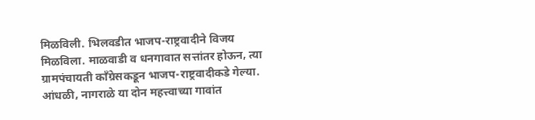मिळविली. भिलवडीत भाजप-राष्ट्रवादीने विजय मिळविला. माळवाडी व धनगावात सत्तांतर होऊन, त्या ग्रामपंचायती काँग्रेसकडून भाजप-राष्ट्रवादीकडे गेल्या. आंधळी, नागराळे या दोन महत्त्वाच्या गावांत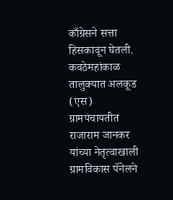काँग्रेसने सत्ता हिसकावून घेतली. कवठेमहांकाळ तालुक्यात अलकूड (एस) ग्रामपंचायतीत राजाराम जानकर यांच्या नेतृत्वाखाली ग्रामविकास पॅनेलने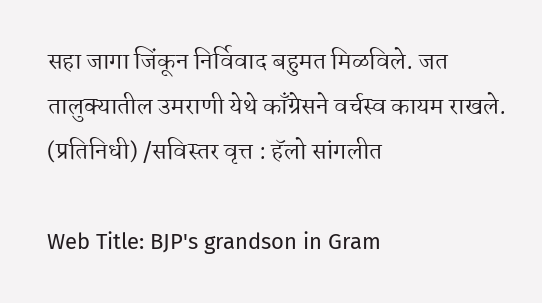सहा जागा जिंकून निर्विवाद बहुमत मिळविले. जत तालुक्यातील उमराणी येथे काँग्रेसने वर्चस्व कायम राखले. (प्रतिनिधी) /सविस्तर वृत्त : हॅलो सांगलीत

Web Title: BJP's grandson in Gram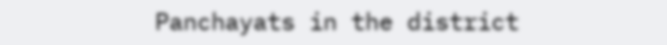Panchayats in the district